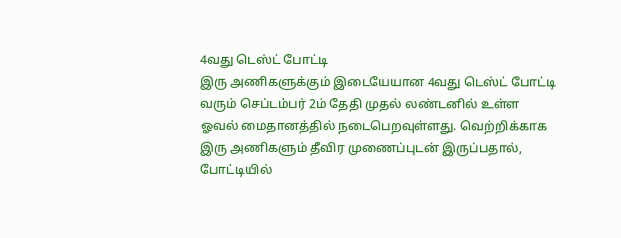4வது டெஸ்ட் போட்டி
இரு அணிகளுக்கும் இடையேயான 4வது டெஸ்ட் போட்டி வரும் செப்டம்பர் 2ம் தேதி முதல் லண்டனில் உள்ள ஓவல் மைதானத்தில் நடைபெறவுள்ளது. வெற்றிக்காக இரு அணிகளும் தீவிர முணைப்புடன் இருப்பதால், போட்டியில்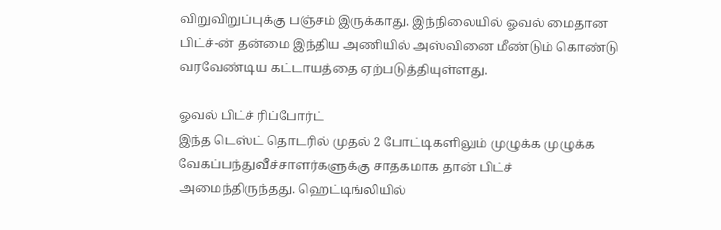விறுவிறுப்புக்கு பஞ்சம் இருக்காது. இந்நிலையில் ஓவல் மைதான பிட்ச்-ன் தன்மை இந்திய அணியில் அஸ்வினை மீண்டும் கொண்டு வரவேண்டிய கட்டாயத்தை ஏற்படுத்தியுள்ளது.

ஓவல் பிட்ச் ரிப்போர்ட்
இந்த டெஸ்ட் தொடரில் முதல் 2 போட்டிகளிலும் முழுக்க முழுக்க வேகப்பந்துவீச்சாளர்களுக்கு சாதகமாக தான் பிட்ச் அமைந்திருந்தது. ஹெட்டிங்லியில்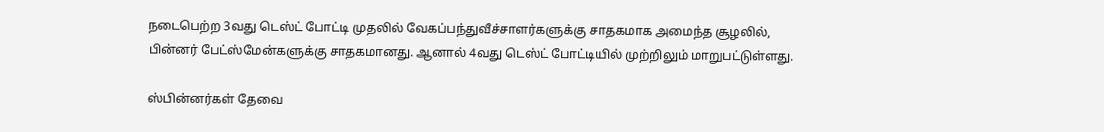நடைபெற்ற 3வது டெஸ்ட் போட்டி முதலில் வேகப்பந்துவீச்சாளர்களுக்கு சாதகமாக அமைந்த சூழலில், பின்னர் பேட்ஸ்மேன்களுக்கு சாதகமானது. ஆனால் 4வது டெஸ்ட் போட்டியில் முற்றிலும் மாறுபட்டுள்ளது.

ஸ்பின்னர்கள் தேவை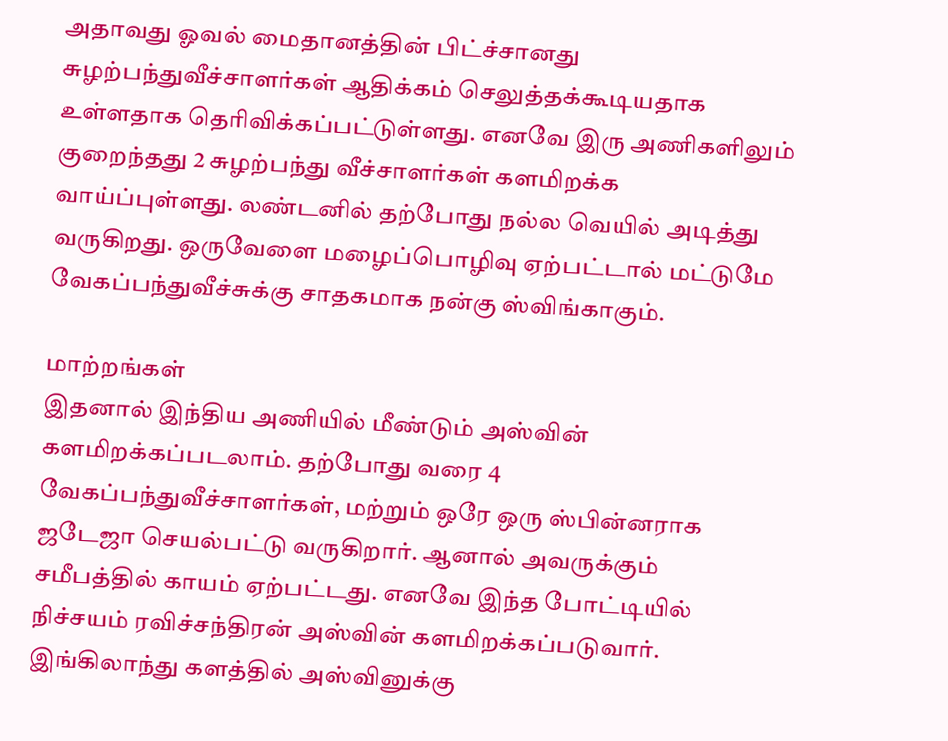அதாவது ஓவல் மைதானத்தின் பிட்ச்சானது சுழற்பந்துவீச்சாளர்கள் ஆதிக்கம் செலுத்தக்கூடியதாக உள்ளதாக தெரிவிக்கப்பட்டுள்ளது. எனவே இரு அணிகளிலும் குறைந்தது 2 சுழற்பந்து வீச்சாளர்கள் களமிறக்க வாய்ப்புள்ளது. லண்டனில் தற்போது நல்ல வெயில் அடித்து வருகிறது. ஒருவேளை மழைப்பொழிவு ஏற்பட்டால் மட்டுமே வேகப்பந்துவீச்சுக்கு சாதகமாக நன்கு ஸ்விங்காகும்.

மாற்றங்கள்
இதனால் இந்திய அணியில் மீண்டும் அஸ்வின் களமிறக்கப்படலாம். தற்போது வரை 4 வேகப்பந்துவீச்சாளர்கள், மற்றும் ஒரே ஒரு ஸ்பின்னராக ஜடேஜா செயல்பட்டு வருகிறார். ஆனால் அவருக்கும் சமீபத்தில் காயம் ஏற்பட்டது. எனவே இந்த போட்டியில் நிச்சயம் ரவிச்சந்திரன் அஸ்வின் களமிறக்கப்படுவார். இங்கிலாந்து களத்தில் அஸ்வினுக்கு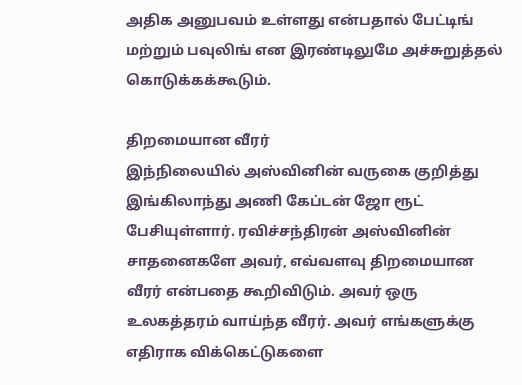அதிக அனுபவம் உள்ளது என்பதால் பேட்டிங் மற்றும் பவுலிங் என இரண்டிலுமே அச்சுறுத்தல் கொடுக்கக்கூடும்.

திறமையான வீரர்
இந்நிலையில் அஸ்வினின் வருகை குறித்து இங்கிலாந்து அணி கேப்டன் ஜோ ரூட் பேசியுள்ளார். ரவிச்சந்திரன் அஸ்வினின் சாதனைகளே அவர், எவ்வளவு திறமையான வீரர் என்பதை கூறிவிடும். அவர் ஒரு உலகத்தரம் வாய்ந்த வீரர். அவர் எங்களுக்கு எதிராக விக்கெட்டுகளை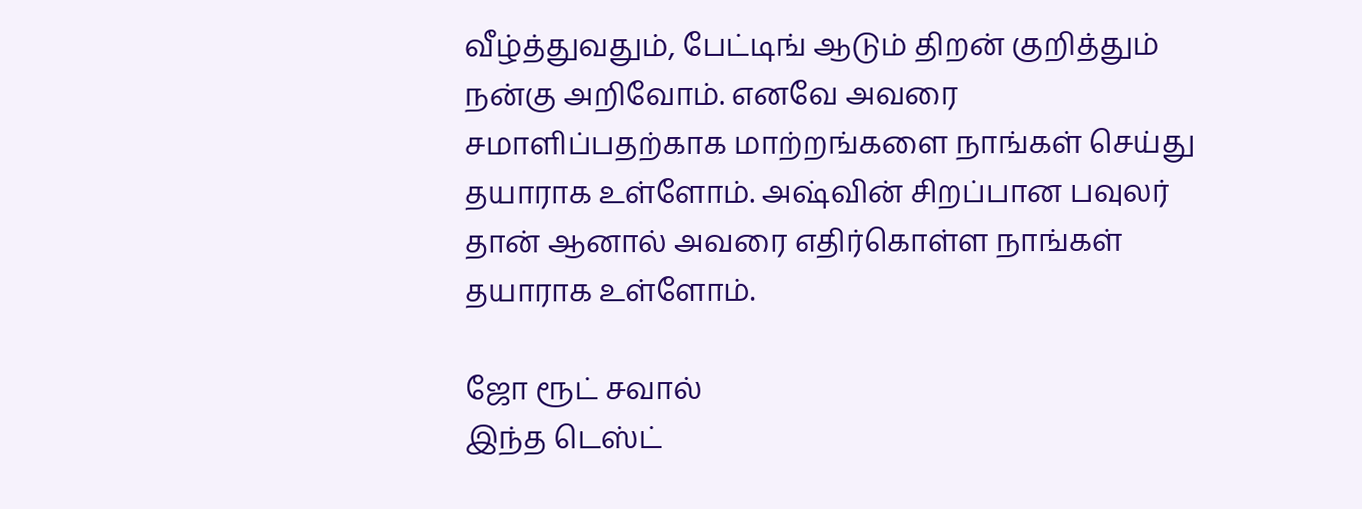வீழ்த்துவதும், பேட்டிங் ஆடும் திறன் குறித்தும் நன்கு அறிவோம். எனவே அவரை சமாளிப்பதற்காக மாற்றங்களை நாங்கள் செய்து தயாராக உள்ளோம். அஷ்வின் சிறப்பான பவுலர் தான் ஆனால் அவரை எதிர்கொள்ள நாங்கள் தயாராக உள்ளோம்.

ஜோ ரூட் சவால்
இந்த டெஸ்ட்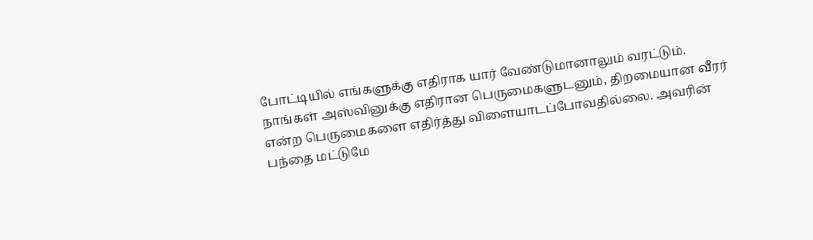போட்டியில் எங்களுக்கு எதிராக யார் வேண்டுமானாலும் வரட்டும். நாங்கள் அஸ்வினுக்கு எதிரான பெருமைகளுடனும், திறமையான வீரர் என்ற பெருமைகளை எதிர்த்து விளையாடப்போவதில்லை. அவரின் பந்தை மட்டுமே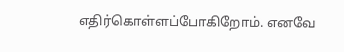எதிர்கொள்ளப்போகிறோம். எனவே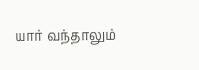யார் வந்தாலும்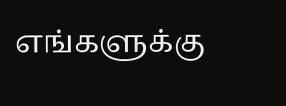எங்களுக்கு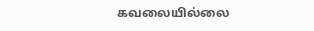கவலையில்லை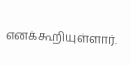எனக்கூறியுள்ளார்.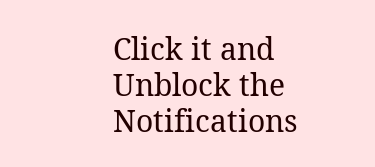Click it and Unblock the Notifications